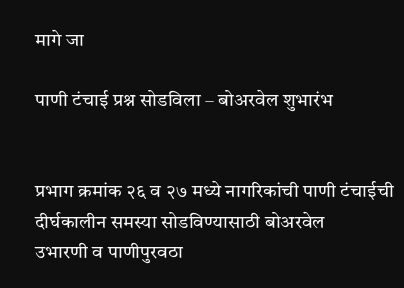मागे जा

पाणी टंचाई प्रश्न सोडविला – बोअरवेल शुभारंभ


प्रभाग क्रमांक २६ व २७ मध्ये नागरिकांची पाणी टंचाईची
दीर्घकालीन समस्या सोडविण्यासाठी बोअरवेल
उभारणी व पाणीपुरवठा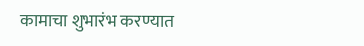कामाचा शुभारंभ करण्यात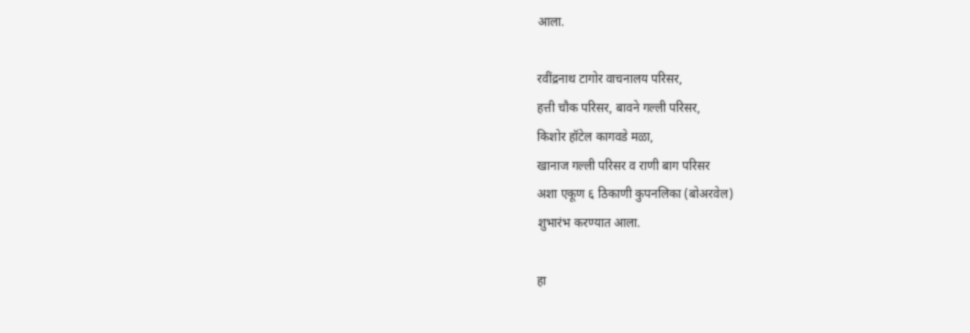आला.

रवींद्रनाथ टागोर वाचनालय परिसर,
हत्ती चौक परिसर, बावने गल्ली परिसर,
किशोर हॉटेल कागवडे मळा,
खानाज गल्ली परिसर व राणी बाग परिसर
अशा एकूण ६ ठिकाणी कुपनलिका (बोअरवेल)
शुभारंभ करण्यात आला.

हा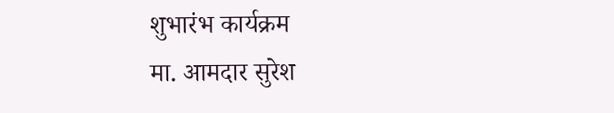शुभारंभ कार्यक्रम
मा. आमदार सुरेश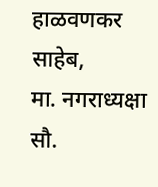हाळवणकर साहेब,
मा. नगराध्यक्षा सौ.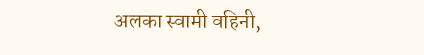अलका स्वामी वहिनी,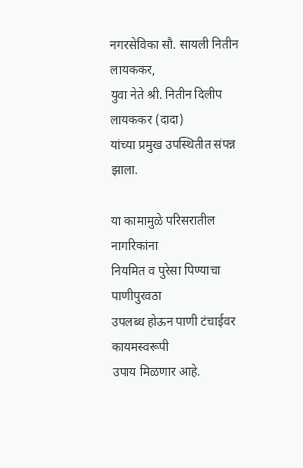नगरसेविका सौ. सायली नितीन लायककर,
युवा नेते श्री. नितीन दिलीप लायककर (दादा)
यांच्या प्रमुख उपस्थितीत संपन्न झाला.

या कामामुळे परिसरातील नागरिकांना
नियमित व पुरेसा पिण्याचा पाणीपुरवठा
उपलब्ध होऊन पाणी टंचाईवर कायमस्वरूपी
उपाय मिळणार आहे.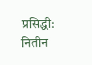प्रसिद्धी: नितीन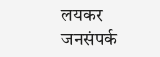लयकर जनसंपर्क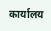कार्यालय